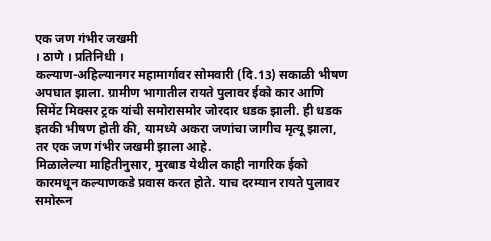एक जण गंभीर जखमी
। ठाणे । प्रतिनिधी ।
कल्याण-अहिल्यानगर महामार्गावर सोमवारी (दि.13) सकाळी भीषण अपघात झाला. ग्रामीण भागातील रायते पुलावर ईको कार आणि सिमेंट मिक्सर ट्रक यांची समोरासमोर जोरदार धडक झाली. ही धडक इतकी भीषण होती की, यामध्ये अकरा जणांचा जागीच मृत्यू झाला, तर एक जण गंभीर जखमी झाला आहे.
मिळालेल्या माहितीनुसार, मुरबाड येथील काही नागरिक ईको कारमधून कल्याणकडे प्रवास करत होते. याच दरम्यान रायते पुलावर समोरून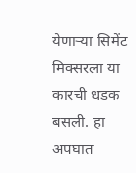येणाऱ्या सिमेंट मिक्सरला या कारची धडक बसली. हा अपघात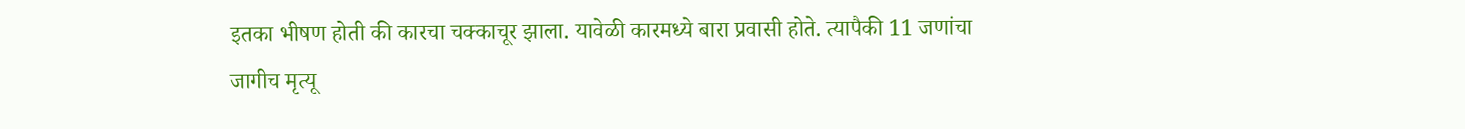इतका भीषण होती की कारचा चक्काचूर झाला. यावेळी कारमध्ये बारा प्रवासी होते. त्यापैकी 11 जणांचा जागीच मृत्यू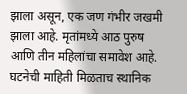झाला असून, एक जण गंभीर जखमी झाला आहे. मृतांमध्ये आठ पुरुष आणि तीन महिलांचा समावेश आहे.
घटनेची माहिती मिळताच स्थानिक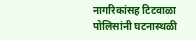नागरिकांसह टिटवाळा पोलिसांनी घटनास्थळी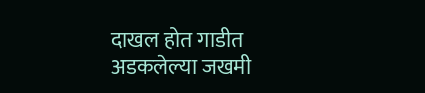दाखल होत गाडीत अडकलेल्या जखमी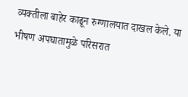व्यक्तीला बाहेर काढून रुग्णालयात दाखल केले. या भीषण अपघातामुळे परिसरात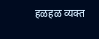हळहळ व्यक्त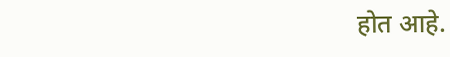होत आहे.